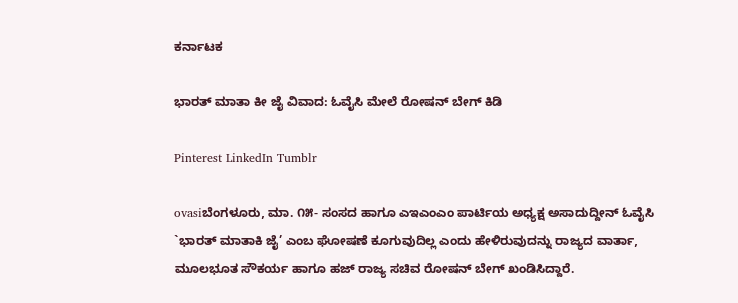ಕರ್ನಾಟಕ

ಭಾರತ್ ಮಾತಾ ಕೀ ಜೈ ವಿವಾದ: ಓವೈಸಿ ಮೇಲೆ ರೋಷನ್ ಬೇಗ್ ಕಿಡಿ

Pinterest LinkedIn Tumblr

ovasiಬೆಂಗಳೂರು, ಮಾ. ೧೫- ಸಂಸದ ಹಾಗೂ ಎಇಎಂಎಂ ಪಾರ್ಟಿಯ ಅಧ್ಯಕ್ಷ ಅಸಾದುದ್ದೀನ್ ಓವೈಸಿ `ಭಾರತ್ ಮಾತಾಕಿ ಜೈ’ ಎಂಬ ಘೋಷಣೆ ಕೂಗುವುದಿಲ್ಲ ಎಂದು ಹೇಳಿರುವುದನ್ನು ರಾಜ್ಯದ ವಾರ್ತಾ, ಮೂಲಭೂತ ಸೌಕರ್ಯ ಹಾಗೂ ಹಜ್ ರಾಜ್ಯ ಸಚಿವ ರೋಷನ್ ಬೇಗ್ ಖಂಡಿಸಿದ್ದಾರೆ.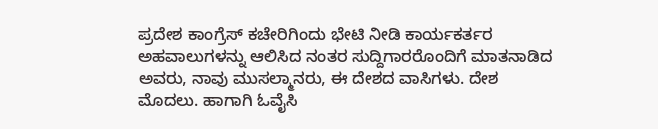ಪ್ರದೇಶ ಕಾಂಗ್ರೆಸ್ ಕಚೇರಿಗಿಂದು ಭೇಟಿ ನೀ‌ಡಿ ಕಾರ್ಯಕರ್ತರ ಅಹವಾಲುಗಳನ್ನು ಆಲಿಸಿದ ನಂತರ ಸುದ್ದಿಗಾರರೊಂದಿಗೆ ಮಾತನಾಡಿದ ಅವರು, ನಾವು ಮುಸಲ್ಮಾನರು, ಈ ದೇಶದ ವಾಸಿಗಳು. ದೇಶ ಮೊದಲು. ಹಾಗಾಗಿ ಓವೈಸಿ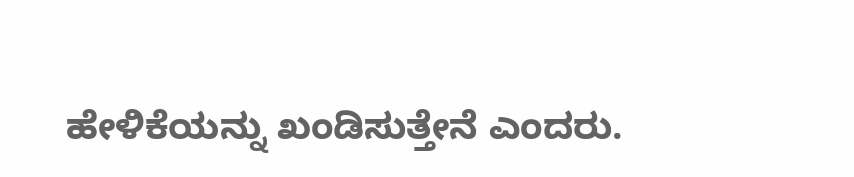ಹೇಳಿಕೆಯನ್ನು ಖಂಡಿಸುತ್ತೇನೆ ಎಂದರು.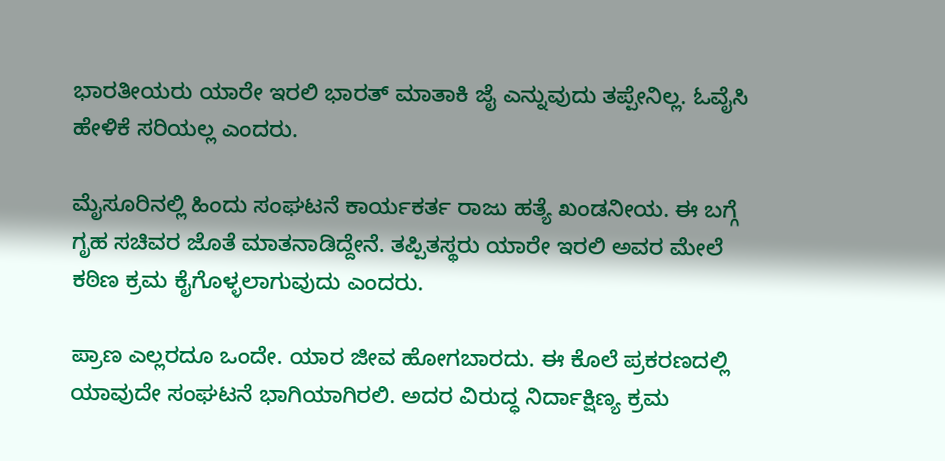ಭಾರತೀಯರು ಯಾರೇ ಇರಲಿ ಭಾರತ್ ಮಾತಾಕಿ ಜೈ ಎನ್ನುವುದು ತಪ್ಪೇನಿಲ್ಲ. ಓವೈಸಿ ಹೇಳಿಕೆ ಸರಿಯಲ್ಲ ಎಂದರು.

ಮೈಸೂರಿನಲ್ಲಿ ಹಿಂದು ಸಂಘಟನೆ ಕಾರ್ಯಕರ್ತ ರಾಜು ಹತ್ಯೆ ಖಂಡನೀಯ. ಈ ಬಗ್ಗೆ ಗೃಹ ಸಚಿವರ ಜೊತೆ ಮಾತನಾಡಿದ್ದೇನೆ. ತಪ್ಪಿತಸ್ಥರು ಯಾರೇ ಇರಲಿ ಅವರ ಮೇಲೆ ಕಠಿಣ ಕ್ರಮ ಕೈಗೊಳ್ಳಲಾಗುವುದು ಎಂದರು.

ಪ್ರಾಣ ಎಲ್ಲರದೂ ಒಂದೇ. ಯಾರ ಜೀವ ಹೋಗಬಾರದು. ಈ ಕೊಲೆ ಪ್ರಕರಣದಲ್ಲಿ ಯಾವುದೇ ಸಂಘಟನೆ ಭಾಗಿಯಾಗಿರಲಿ. ಅದರ ವಿರುದ್ಧ ನಿರ್ದಾಕ್ಷಿಣ್ಯ ಕ್ರಮ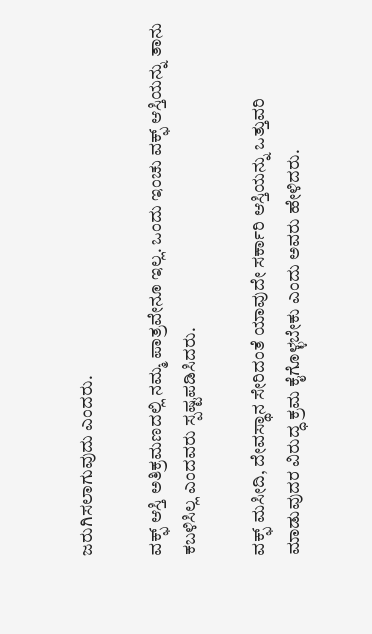ಜರುಗಿಸಲಾಗುವುದು ಎಂದರು.

ವಕ್ಫ್ ಆಸ್ತಿ ಅತಿಕ್ರಮಣದಲ್ಲಿ ನಮ್ಮ ಪಾತ್ರವೇನೂ ಇಲ್ಲ. ಒಂದು ಇಂಚು ವಕ್ಫ್ ಆಸ್ತಿಯನ್ನು ತಾನು ಕಬಳಿಸಿಲ್ಲ ಎಂದವರು ಸ್ಪಷ್ಟಪಡಿಸಿದರು.

ವಕ್ಫ್ ಮಸೀದಿ, ದೇವಸ್ಥಾನ ಸೇರಿದಂತೆ ಯಾವುದೇ ಸರ್ಕಾರಿ ಆಸ್ತಿಯನ್ನು ಒತ್ತುವರಿ ಮಾಡುವುದರ ವಿರುದ್ಧ ಕ್ರಮ ಕೈಗೊಳ್ಳಬೇಕು ಎಂದು ಅವರು ಹೇಳಿದರು.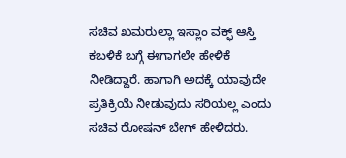ಸಚಿವ ಖಮರುಲ್ಲಾ ಇಸ್ಲಾಂ ವಕ್ಫ್ ಆಸ್ತಿ ಕಬಳಿಕೆ ಬಗ್ಗೆ ಈಗಾಗಲೇ ಹೇಳಿಕೆ ನೀಡಿದ್ದಾರೆ. ಹಾಗಾಗಿ ಅದಕ್ಕೆ ಯಾವುದೇ ಪ್ರತಿಕ್ರಿಯೆ ನೀಡುವುದು ಸರಿಯಲ್ಲ ಎಂದು ಸಚಿವ ರೋಷನ್ ಬೇಗ್ ಹೇಳಿದರು.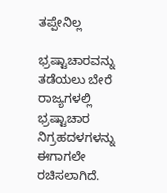ತಪ್ಪೇನಿಲ್ಲ

ಭ್ರಷ್ಟಾಚಾರವನ್ನು ತ‌ಡೆಯಲು ಬೇರೆ ರಾಜ್ಯಗಳಲ್ಲಿ ಭ್ರಷ್ಟಾಚಾರ ನಿಗ್ರಹದಳಗಳನ್ನು ಈಗಾಗಲೇ ರಚಿಸಲಾಗಿದೆ.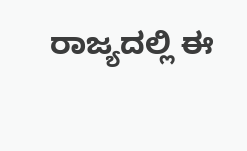ರಾಜ್ಯದಲ್ಲಿ ಈ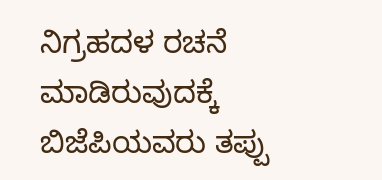ನಿಗ್ರಹದಳ ರಚನೆ ಮಾಡಿರುವುದಕ್ಕೆ ಬಿಜೆಪಿಯವರು ತಪ್ಪು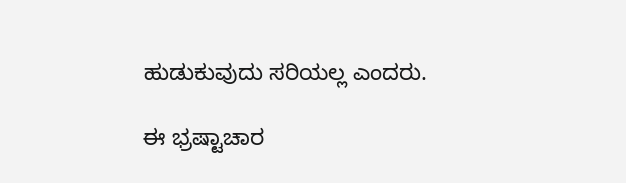ಹುಡುಕುವುದು ಸರಿಯಲ್ಲ ಎಂದರು.

ಈ ಭ್ರಷ್ಟಾಚಾರ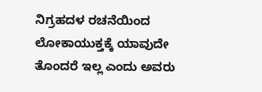ನಿಗ್ರಹದಳ ರಚನೆಯಿಂದ ಲೋಕಾಯುಕ್ತಕ್ಕೆ ಯಾವುದೇ ತೊಂದರೆ ಇಲ್ಲ ಎಂದು ಅವರು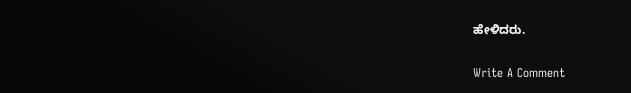ಹೇಳಿದರು.

Write A Comment